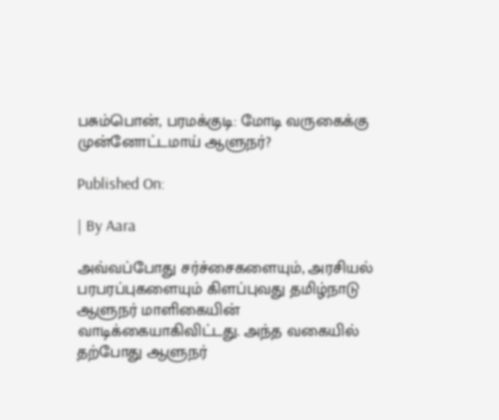பசும்பொன், பரமக்குடி: மோடி வருகைக்கு முன்னோட்டமாய் ஆளுநர்?

Published On:

| By Aara

அவ்வப்போது சர்ச்சைகளையும், அரசியல் பரபரப்புகளையும் கிளப்புவது தமிழ்நாடு ஆளுநர் மாளிகையின்  வாடிக்கையாகிவிட்டது. அந்த வகையில் தற்போது ஆளுநர்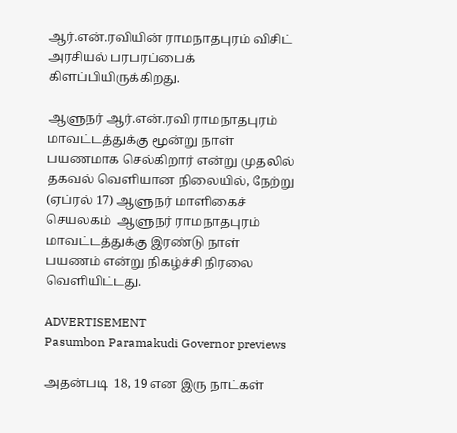ஆர்.என்.ரவியின் ராமநாதபுரம் விசிட்  அரசியல் பரபரப்பைக் கிளப்பியிருக்கிறது.

ஆளுநர் ஆர்.என்.ரவி ராமநாதபுரம் மாவட்டத்துக்கு மூன்று நாள் பயணமாக செல்கிறார் என்று முதலில் தகவல் வெளியான நிலையில், நேற்று (ஏப்ரல் 17) ஆளுநர் மாளிகைச் செயலகம்  ஆளுநர் ராமநாதபுரம் மாவட்டத்துக்கு இரண்டு நாள் பயணம் என்று நிகழ்ச்சி நிரலை வெளியிட்டது.

ADVERTISEMENT
Pasumbon Paramakudi Governor previews

அதன்படி  18, 19 என இரு நாட்கள்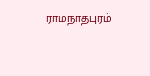ராமநாதபுரம்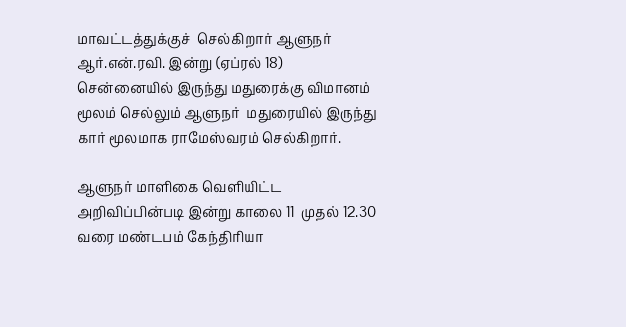மாவட்டத்துக்குச்  செல்கிறார் ஆளுநர் ஆர்.என்.ரவி. இன்று (ஏப்ரல் 18)  சென்னையில் இருந்து மதுரைக்கு விமானம் மூலம் செல்லும் ஆளுநர்  மதுரையில் இருந்து கார் மூலமாக ராமேஸ்வரம் செல்கிறார்.

ஆளுநர் மாளிகை வெளியிட்ட அறிவிப்பின்படி இன்று காலை 11  முதல் 12.30 வரை மண்டபம் கேந்திரியா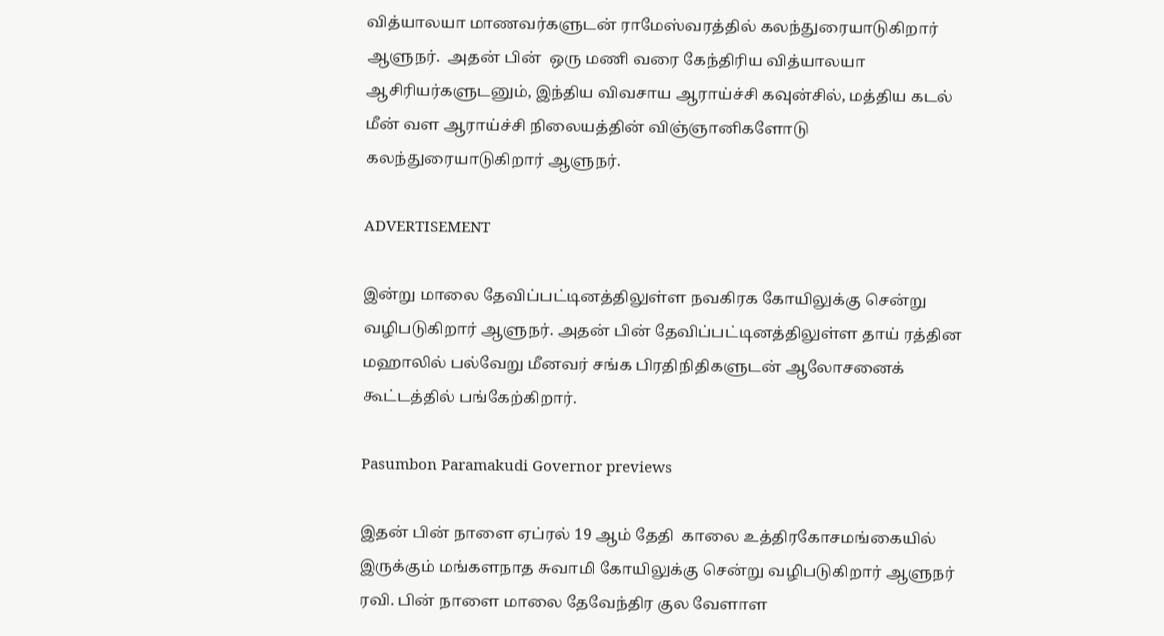வித்யாலயா மாணவர்களுடன் ராமேஸ்வரத்தில் கலந்துரையாடுகிறார் ஆளுநர்.  அதன் பின்  ஒரு மணி வரை கேந்திரிய வித்யாலயா ஆசிரியர்களுடனும், இந்திய விவசாய ஆராய்ச்சி கவுன்சில், மத்திய கடல் மீன் வள ஆராய்ச்சி நிலையத்தின் விஞ்ஞானிகளோடு கலந்துரையாடுகிறார் ஆளுநர்.

ADVERTISEMENT

இன்று மாலை தேவிப்பட்டினத்திலுள்ள நவகிரக கோயிலுக்கு சென்று வழிபடுகிறார் ஆளுநர். அதன் பின் தேவிப்பட்டினத்திலுள்ள தாய் ரத்தின மஹாலில் பல்வேறு மீனவர் சங்க பிரதிநிதிகளுடன் ஆலோசனைக் கூட்டத்தில் பங்கேற்கிறார்.

Pasumbon Paramakudi Governor previews

இதன் பின் நாளை ஏப்ரல் 19 ஆம் தேதி  காலை உத்திரகோசமங்கையில் இருக்கும் மங்களநாத சுவாமி கோயிலுக்கு சென்று வழிபடுகிறார் ஆளுநர் ரவி. பின் நாளை மாலை தேவேந்திர குல வேளாள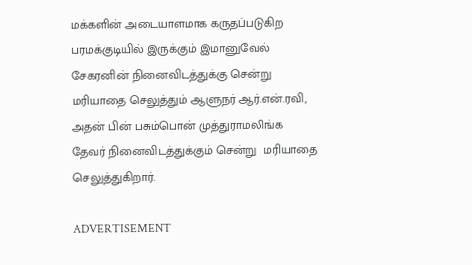மக்களின் அடையாளமாக கருதப்படுகிற பரமக்குடியில் இருக்கும் இமானுவேல் சேகரனின் நினைவிடத்துக்கு சென்று மரியாதை செலுத்தும் ஆளுநர் ஆர்.என்.ரவி, அதன் பின் பசும்பொன் முத்துராமலிங்க தேவர் நினைவிடத்துக்கும் சென்று  மரியாதை செலுத்துகிறார்.

ADVERTISEMENT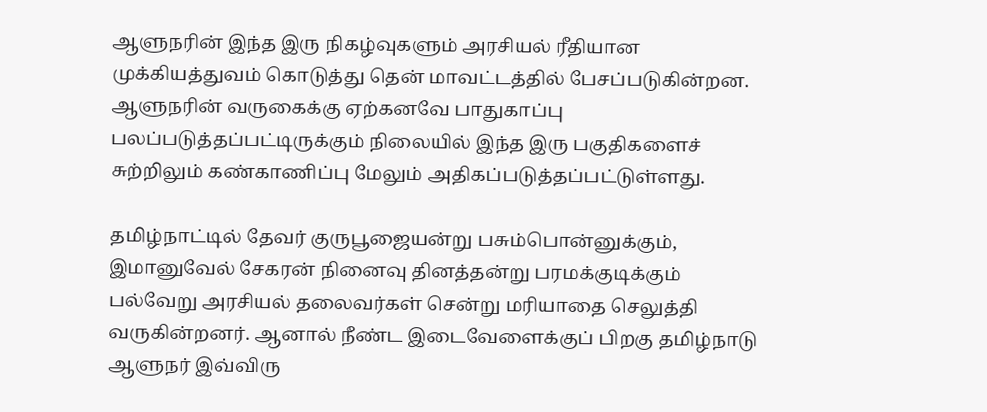ஆளுநரின் இந்த இரு நிகழ்வுகளும் அரசியல் ரீதியான முக்கியத்துவம் கொடுத்து தென் மாவட்டத்தில் பேசப்படுகின்றன. ஆளுநரின் வருகைக்கு ஏற்கனவே பாதுகாப்பு பலப்படுத்தப்பட்டிருக்கும் நிலையில் இந்த இரு பகுதிகளைச் சுற்றிலும் கண்காணிப்பு மேலும் அதிகப்படுத்தப்பட்டுள்ளது.

தமிழ்நாட்டில் தேவர் குருபூஜையன்று பசும்பொன்னுக்கும், இமானுவேல் சேகரன் நினைவு தினத்தன்று பரமக்குடிக்கும் பல்வேறு அரசியல் தலைவர்கள் சென்று மரியாதை செலுத்தி வருகின்றனர். ஆனால் நீண்ட இடைவேளைக்குப் பிறகு தமிழ்நாடு ஆளுநர் இவ்விரு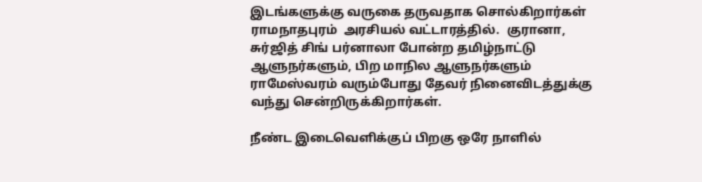இடங்களுக்கு வருகை தருவதாக சொல்கிறார்கள் ராமநாதபுரம்  அரசியல் வட்டாரத்தில்.  குரானா, சுர்ஜித் சிங் பர்னாலா போன்ற தமிழ்நாட்டு ஆளுநர்களும், பிற மாநில ஆளுநர்களும் ராமேஸ்வரம் வரும்போது தேவர் நினைவிடத்துக்கு  வந்து சென்றிருக்கிறார்கள்.

நீண்ட இடைவெளிக்குப் பிறகு ஒரே நாளில்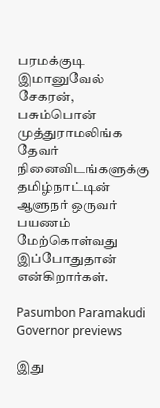பரமக்குடி இமானுவேல் சேகரன், பசும்பொன் முத்துராமலிங்க தேவர் நினைவிடங்களுக்கு தமிழ்நாட்டின் ஆளுநர் ஒருவர் பயணம் மேற்கொள்வது இப்போதுதான் என்கிறார்கள்.

Pasumbon Paramakudi Governor previews

இது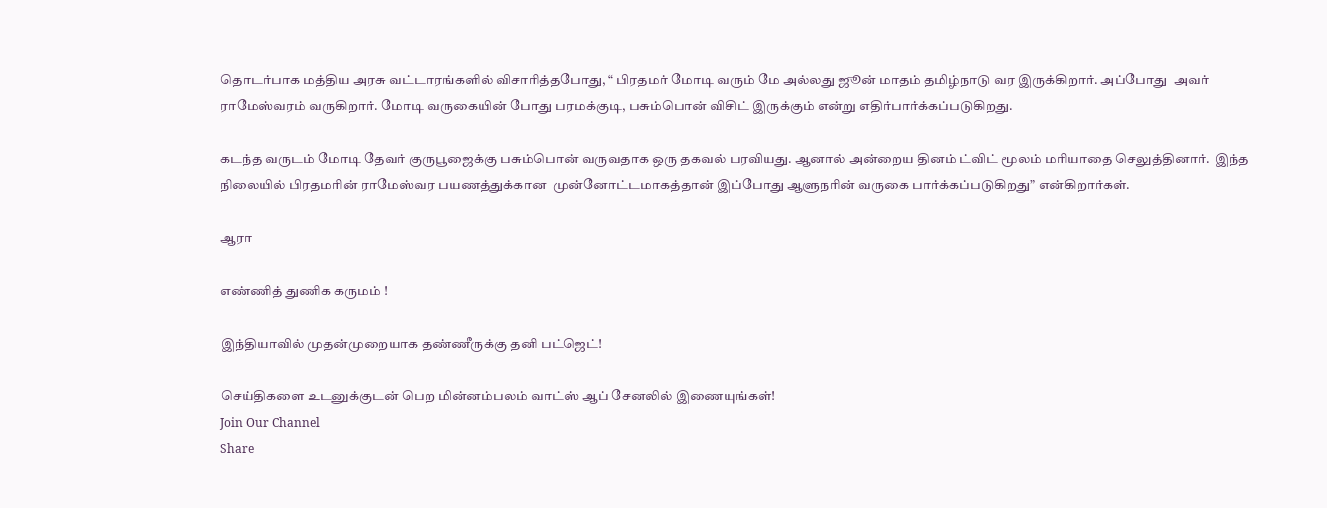தொடர்பாக மத்திய அரசு வட்டாரங்களில் விசாரித்தபோது, “ பிரதமர் மோடி வரும் மே அல்லது ஜூன் மாதம் தமிழ்நாடு வர இருக்கிறார். அப்போது  அவர் ராமேஸ்வரம் வருகிறார். மோடி வருகையின் போது பரமக்குடி, பசும்பொன் விசிட் இருக்கும் என்று எதிர்பார்க்கப்படுகிறது.

கடந்த வருடம் மோடி தேவர் குருபூஜைக்கு பசும்பொன் வருவதாக ஒரு தகவல் பரவியது. ஆனால் அன்றைய தினம் ட்விட் மூலம் மரியாதை செலுத்தினார்.  இந்த நிலையில் பிரதமரின் ராமேஸ்வர பயணத்துக்கான  முன்னோட்டமாகத்தான் இப்போது ஆளுநரின் வருகை பார்க்கப்படுகிறது” என்கிறார்கள்.

ஆரா

எண்ணித் துணிக கருமம் !

இந்தியாவில் முதன்முறையாக தண்ணீருக்கு தனி பட்ஜெட்!

செய்திகளை உடனுக்குடன் பெற மின்னம்பலம் வாட்ஸ் ஆப் சேனலில் இணையுங்கள்!
Join Our Channel
Share